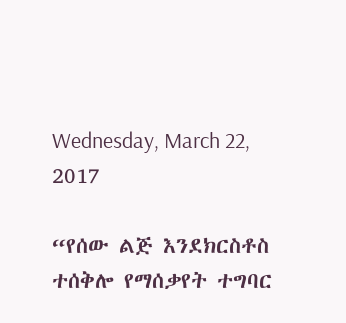Wednesday, March 22, 2017

“የሰው ልጅ እንደክርስቶስ ተሰቅሎ የማሰቃየት ተግባር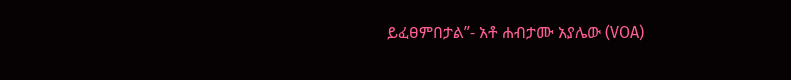ይፈፀምበታል”- አቶ ሐብታሙ አያሌው (VOA)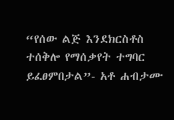“የሰው ልጅ እንደክርስቶስ ተሰቅሎ የማሰቃየት ተግባር ይፈፀምበታል”- አቶ ሐብታሙ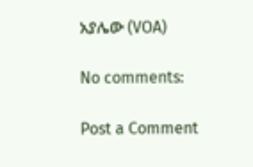አያሌው (VOA)

No comments:

Post a Comment